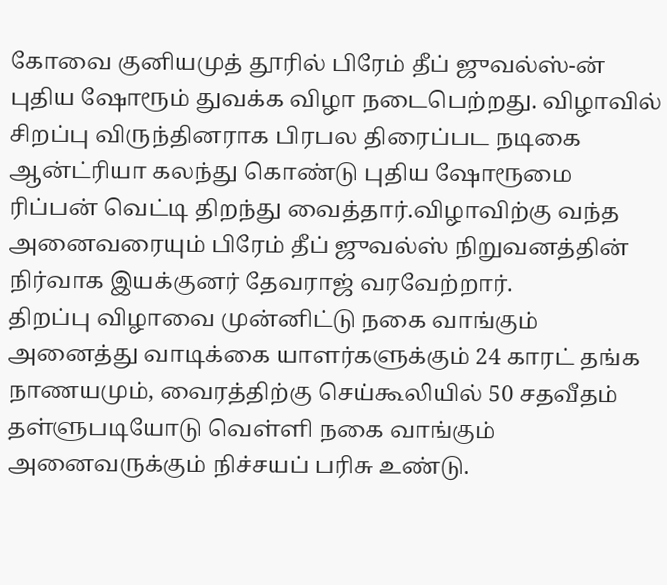கோவை குனியமுத் தூரில் பிரேம் தீப் ஜுவல்ஸ்-ன் புதிய ஷோரூம் துவக்க விழா நடைபெற்றது. விழாவில் சிறப்பு விருந்தினராக பிரபல திரைப்பட நடிகை ஆன்ட்ரியா கலந்து கொண்டு புதிய ஷோரூமை ரிப்பன் வெட்டி திறந்து வைத்தார்.விழாவிற்கு வந்த அனைவரையும் பிரேம் தீப் ஜுவல்ஸ் நிறுவனத்தின் நிர்வாக இயக்குனர் தேவராஜ் வரவேற்றார்.
திறப்பு விழாவை முன்னிட்டு நகை வாங்கும் அனைத்து வாடிக்கை யாளர்களுக்கும் 24 காரட் தங்க நாணயமும், வைரத்திற்கு செய்கூலியில் 50 சதவீதம் தள்ளுபடியோடு வெள்ளி நகை வாங்கும் அனைவருக்கும் நிச்சயப் பரிசு உண்டு.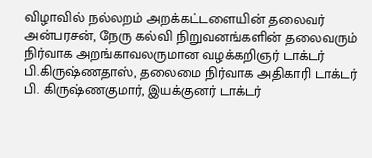விழாவில் நல்லறம் அறக்கட்டளையின் தலைவர் அன்பரசன், நேரு கல்வி நிறுவனங்களின் தலைவரும் நிர்வாக அறங்காவலருமான வழக்கறிஞர் டாக்டர் பி.கிருஷ்ணதாஸ், தலைமை நிர்வாக அதிகாரி டாக்டர் பி. கிருஷ்ணகுமார், இயக்குனர் டாக்டர்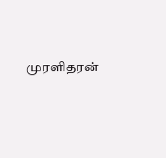முரளிதரன்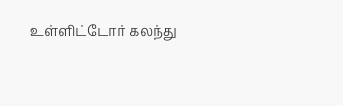உள்ளிட்டோர் கலந்து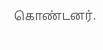கொண்டனர்.